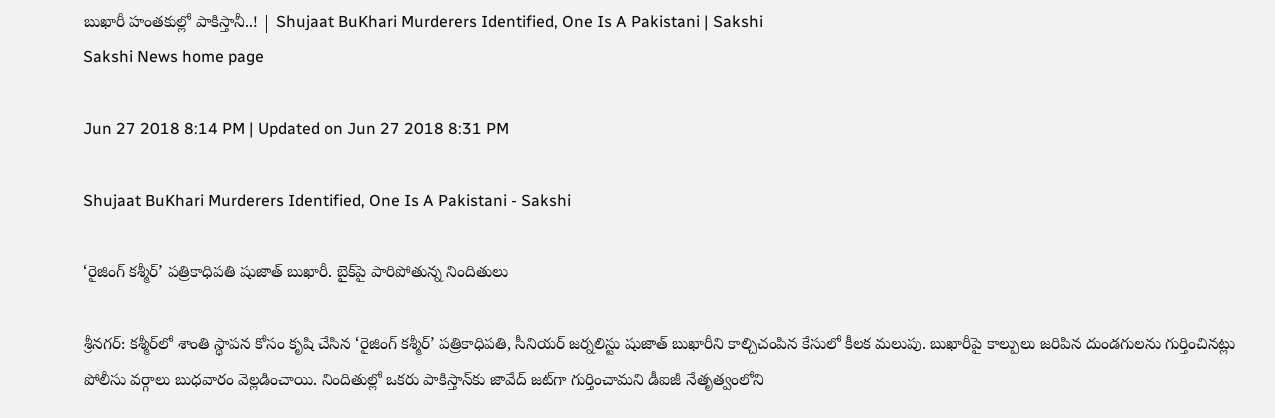బుఖారీ హంతకుల్లో పాకిస్తానీ..! | Shujaat BuKhari Murderers Identified, One Is A Pakistani | Sakshi
Sakshi News home page

Jun 27 2018 8:14 PM | Updated on Jun 27 2018 8:31 PM

Shujaat BuKhari Murderers Identified, One Is A Pakistani - Sakshi

‘రైజింగ్‌ కశ్మీర్‌’ పత్రికాధిపతి షుజాత్‌ బుఖారీ. బైక్‌పై పారిపోతున్న నిందితులు

శ్రీనగర్‌: కశ్మీర్‌లో శాంతి స్థాపన కోసం కృషి చేసిన ‘రైజింగ్‌ కశ్మీర్‌’ పత్రికాధిపతి, సీనియర్‌ జర్నలిస్టు షుజాత్‌ బుఖారీని కాల్చిచంపిన కేసులో కీలక మలుపు. బుఖారీపై కాల్పులు జరిపిన దుండగులను గుర్తించినట్లు పోలీసు వర్గాలు బుధవారం వెల్లడించాయి. నిందితుల్లో ఒకరు పాకిస్తాన్‌కు జావేద్‌ జట్‌గా గుర్తించామని డీఐజీ నేతృత్వంలోని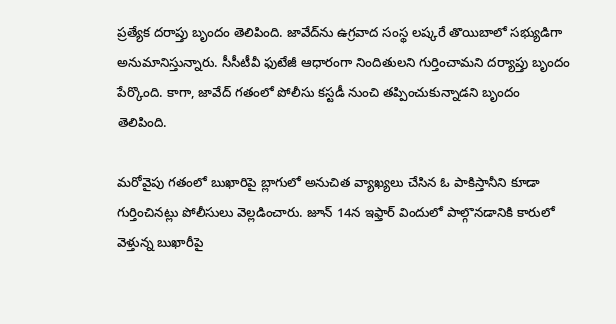ప్రత్యేక దరాప్తు బృందం తెలిపింది. జావేద్‌ను ఉగ్రవాద సంస్థ లష్కరే తొయిబాలో సభ్యుడిగా అనుమానిస్తున్నారు. సీసీటీవీ ఫుటేజీ ఆధారంగా నిందితులని గుర్తించామని దర్యాప్తు బృందం పేర్కొంది. కాగా, జావేద్‌ గతంలో పోలీసు కస్టడీ నుంచి తప్పించుకున్నాడని బృందం తెలిపింది.

మరోవైపు గతంలో బుఖారిపై బ్లాగులో అనుచిత వ్యాఖ్యలు చేసిన ఓ పాకిస్తానీని కూడా గుర్తించినట్లు పోలీసులు వెల్లడించారు. జూన్‌ 14న ఇఫ్తార్‌ విందులో పాల్గొనడానికి కారులో వెళ్తున్న బుఖారీపై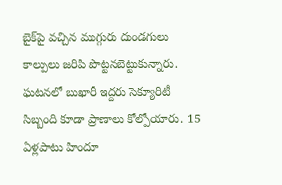బైక్‌పై వచ్చిన ముగ్గురు దుండగులు కాల్పులు జరిపి పొట్టనబెట్టుకున్నారు. ఘటనలో బుఖారీ ఇద్దరు సెక్యూరిటీ సిబ్బంది కూడా ప్రాణాలు కోల్పోయారు. 15 ఏళ్లపాటు హిందూ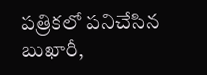పత్రికలో పనిచేసిన బుఖారీ,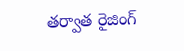తర్వాత రైజింగ్‌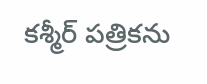కశ్మీర్‌ పత్రికను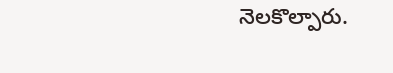నెలకొల్పారు.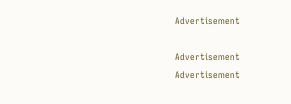Advertisement

Advertisement
Advertisement